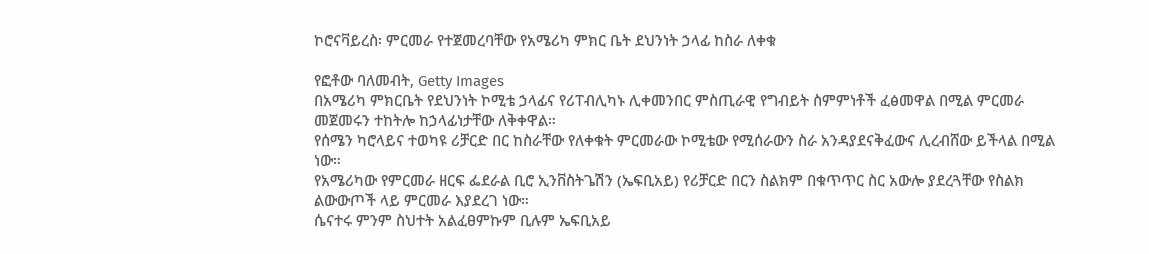ኮሮናቫይረስ፡ ምርመራ የተጀመረባቸው የአሜሪካ ምክር ቤት ደህንነት ኃላፊ ከስራ ለቀቁ

የፎቶው ባለመብት, Getty Images
በአሜሪካ ምክርቤት የደህንነት ኮሚቴ ኃላፊና የሪፐብሊካኑ ሊቀመንበር ምስጢራዊ የግብይት ስምምነቶች ፈፅመዋል በሚል ምርመራ መጀመሩን ተከትሎ ከኃላፊነታቸው ለቅቀዋል።
የሰሜን ካሮላይና ተወካዩ ሪቻርድ በር ከስራቸው የለቀቁት ምርመራው ኮሚቴው የሚሰራውን ስራ አንዳያደናቅፈውና ሊረብሸው ይችላል በሚል ነው።
የአሜሪካው የምርመራ ዘርፍ ፌደራል ቢሮ ኢንቨስትጌሽን (ኤፍቢአይ) የሪቻርድ በርን ስልክም በቁጥጥር ስር አውሎ ያደረጓቸው የስልክ ልውውጦች ላይ ምርመራ እያደረገ ነው።
ሴናተሩ ምንም ስህተት አልፈፀምኩም ቢሉም ኤፍቢአይ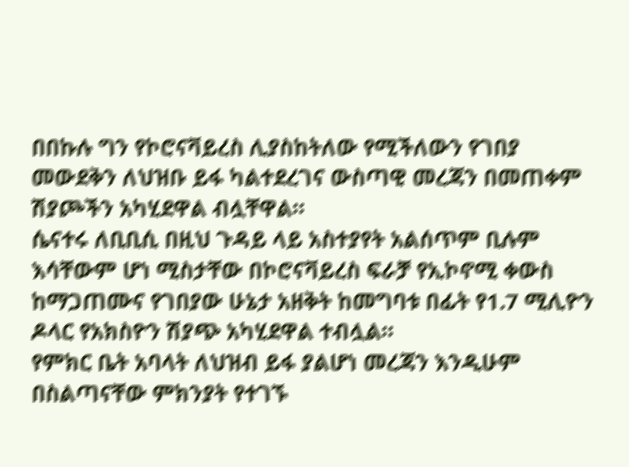በበኩሉ ግን የኮሮናቫይረስ ሊያስከትለው የሚችለውን የገበያ መውደቅን ለህዝቡ ይፋ ካልተደረገና ውስጣዊ መረጃን በመጠቀም ሽያጮችን አካሂደዋል ብሏቸዋል።
ሴናተሩ ለቢቢሲ በዚህ ጉዳይ ላይ አስተያየት አልሰጥም ቢሉም እሳቸውም ሆነ ሚስታቸው በኮሮናቫይረስ ፍራቻ የኢኮኖሚ ቀውስ ከማጋጠሙና የገበያው ሁኔታ አዘቅት ከመግባቱ በፊት የ1.7 ሚሊዮን ዶላር የአክስዮን ሽያጭ አካሂደዋል ተብሏል።
የምክር ቤት አባላት ለህዝብ ይፋ ያልሆነ መረጃን እንዲሁም በስልጣናቸው ምክንያት የተገኙ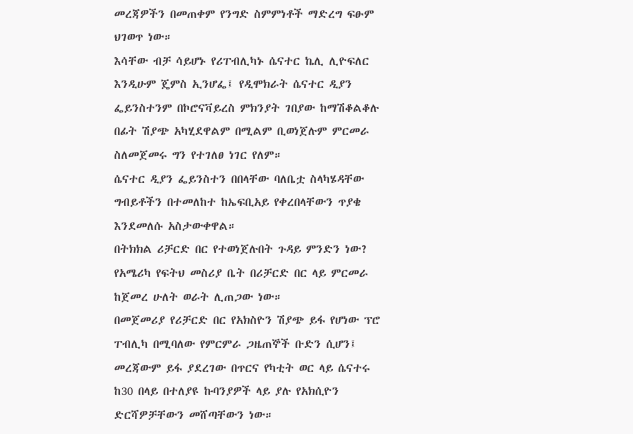መረጃዎችን በመጠቀም የንግድ ስምምነቶች ማድረግ ፍፁም ህገወጥ ነው።
እሳቸው ብቻ ሳይሆኑ የሪፐብሊካኑ ሴናተር ኬሊ ሊዮፍለር እንዲሁም ጄምስ ኢንሆፌ፤ የዲሞክራት ሴናተር ዲያን ፌይንስተንም በኮሮናቫይረስ ምክንያት ገበያው ከማሽቆልቆሉ በፊት ሽያጭ አካሂደዋልም በሚልም ቢወነጀሉም ምርመራ ስለመጀመሩ ግን የተገለፀ ነገር የለም።
ሴናተር ዲያን ፌይንስተን በበላቸው ባለቤቷ ስላካሄዳቸው ግብይቶችን በተመለከተ ከኤፍቢአይ የቀረበላቸውን ጥያቄ እንደመለሱ አስታውቀዋል።
በትክክል ሪቻርድ በር የተወነጀሉበት ጉዳይ ምንድን ነው?
የአሜሪካ የፍትህ መስሪያ ቤት በሪቻርድ በር ላይ ምርመራ ከጀመረ ሁለት ወራት ሊጠጋው ነው።
በመጀመሪያ የሪቻርድ በር የአክስዮን ሽያጭ ይፋ የሆነው ፕሮ ፐብሊካ በሚባለው የምርምራ ጋዜጠኞች ቡድን ሲሆን፤ መረጃውም ይፋ ያደረገው በጥርና የካቲት ወር ላይ ሴናተሩ ከ30 በላይ በተለያዩ ኩባንያዎች ላይ ያሉ የአክሲዮን ድርሻዎቻቸውን መሸጣቸውን ነው።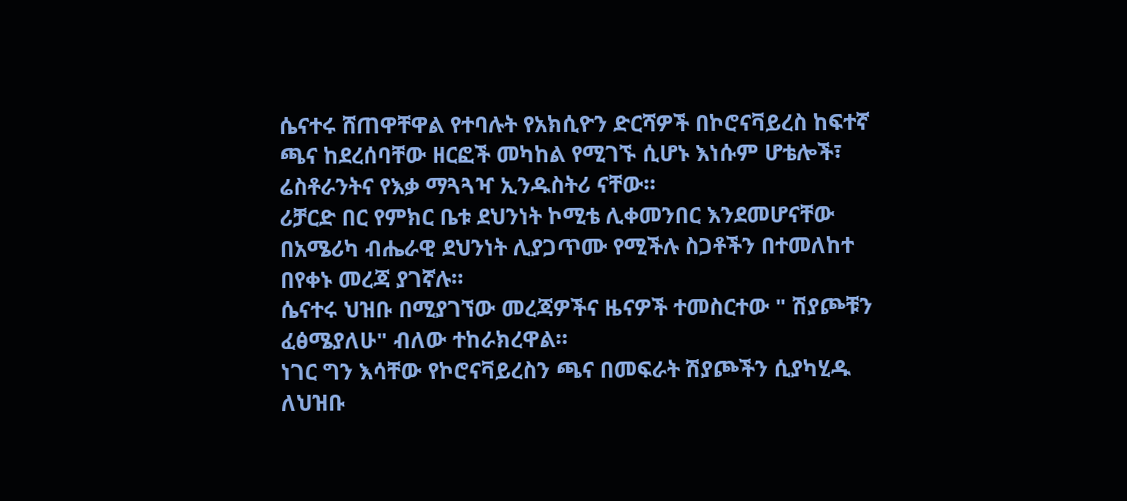ሴናተሩ ሸጠዋቸዋል የተባሉት የአክሲዮን ድርሻዎች በኮሮናቫይረስ ከፍተኛ ጫና ከደረሰባቸው ዘርፎች መካከል የሚገኙ ሲሆኑ እነሱም ሆቴሎች፣ ሬስቶራንትና የእቃ ማጓጓዣ ኢንዱስትሪ ናቸው።
ሪቻርድ በር የምክር ቤቱ ደህንነት ኮሚቴ ሊቀመንበር እንደመሆናቸው በአሜሪካ ብሔራዊ ደህንነት ሊያጋጥሙ የሚችሉ ስጋቶችን በተመለከተ በየቀኑ መረጃ ያገኛሉ።
ሴናተሩ ህዝቡ በሚያገኘው መረጃዎችና ዜናዎች ተመስርተው " ሽያጮቹን ፈፅሜያለሁ" ብለው ተከራክረዋል።
ነገር ግን እሳቸው የኮሮናቫይረስን ጫና በመፍራት ሽያጮችን ሲያካሂዱ ለህዝቡ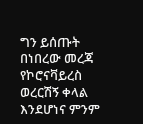ግን ይሰጡት በነበረው መረጃ የኮሮናቫይረስ ወረርሽኝ ቀላል እንደሆነና ምንም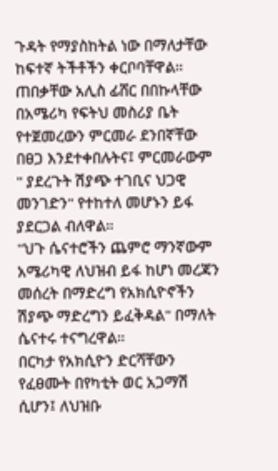ጉዳት የማያስከትል ነው በማለታቸው ከፍተኛ ትችቶችን ቀርቦባቸዋል።
ጠበቃቸው አሊስ ፊሸር በበኩላቸው በአሜሪካ የፍትህ መስሪያ ቤት የተጀመረውን ምርመራ ደንበኛቸው በፀጋ እንደተቀበሉትና፤ ምርመራውም " ያደረጉት ሽያጭ ተገቢና ህጋዊ መንገድን" የተከተለ መሆኑን ይፋ ያደርጋል ብለዋል።
"ህጉ ሴናተሮችን ጨምሮ ማንኛውም አሜሪካዊ ለህዝብ ይፋ ከሆነ መረጃን መሰረት በማድረግ የአክሲዮኖችን ሽያጭ ማድረግን ይፈቅዳል" በማለት ሴናተሩ ተናግረዋል።
በርካታ የአክሲዮን ድርሻቸውን የፈፀሙት በየካቲት ወር አጋማሽ ሲሆን፤ ለህዝቡ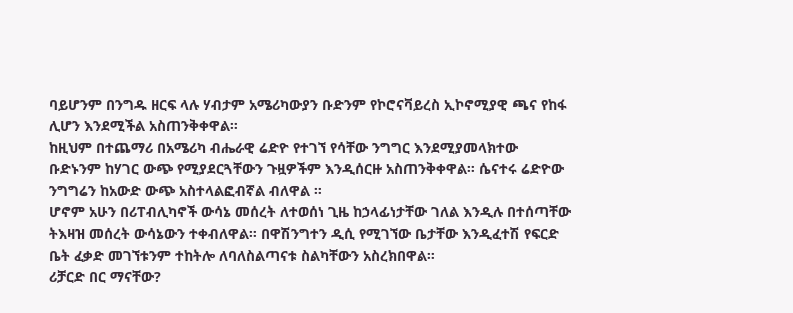ባይሆንም በንግዱ ዘርፍ ላሉ ሃብታም አሜሪካውያን ቡድንም የኮሮናቫይረስ ኢኮኖሚያዊ ጫና የከፋ ሊሆን እንደሚችል አስጠንቅቀዋል።
ከዚህም በተጨማሪ በአሜሪካ ብሔራዊ ሬድዮ የተገኘ የሳቸው ንግግር እንደሚያመላክተው ቡድኑንም ከሃገር ውጭ የሚያደርጓቸውን ጉዟዎችም እንዲሰርዙ አስጠንቅቀዋል። ሴናተሩ ሬድዮው ንግግሬን ከአውድ ውጭ አስተላልፎብኛል ብለዋል ።
ሆኖም አሁን በሪፐብሊካኖች ውሳኔ መሰረት ለተወሰነ ጊዜ ከኃላፊነታቸው ገለል እንዲሉ በተሰጣቸው ትእዛዝ መሰረት ውሳኔውን ተቀብለዋል። በዋሽንግተን ዲሲ የሚገኘው ቤታቸው እንዲፈተሽ የፍርድ ቤት ፈቃድ መገኘቱንም ተከትሎ ለባለስልጣናቱ ስልካቸውን አስረክበዋል።
ሪቻርድ በር ማናቸው?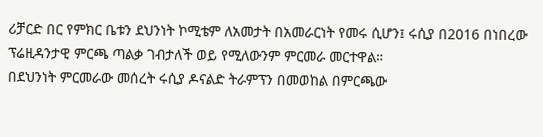ሪቻርድ በር የምክር ቤቱን ደህንነት ኮሚቴም ለአመታት በአመራርነት የመሩ ሲሆን፤ ሩሲያ በ2016 በነበረው ፕሬዚዳንታዊ ምርጫ ጣልቃ ገብታለች ወይ የሚለውንም ምርመራ መርተዋል።
በደህንነት ምርመራው መሰረት ሩሲያ ዶናልድ ትራምፕን በመወከል በምርጫው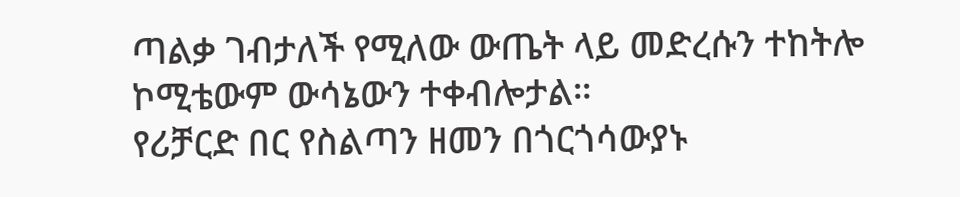ጣልቃ ገብታለች የሚለው ውጤት ላይ መድረሱን ተከትሎ ኮሚቴውም ውሳኔውን ተቀብሎታል።
የሪቻርድ በር የስልጣን ዘመን በጎርጎሳውያኑ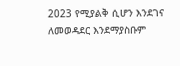2023 የሚያልቅ ሲሆን እንደገና ለመወዳደር እንደማያስቡም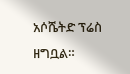አሶሼትድ ፕሬስ ዘግቧል።